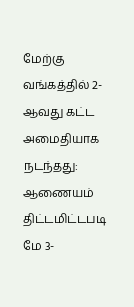மேற்கு வங்கத்தில் 2-ஆவது கட்ட அமைதியாக நடந்தது: ஆணையம் திட்டமிட்டபடி மே 3-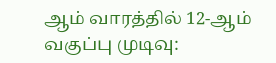ஆம் வாரத்தில் 12-ஆம் வகுப்பு முடிவு: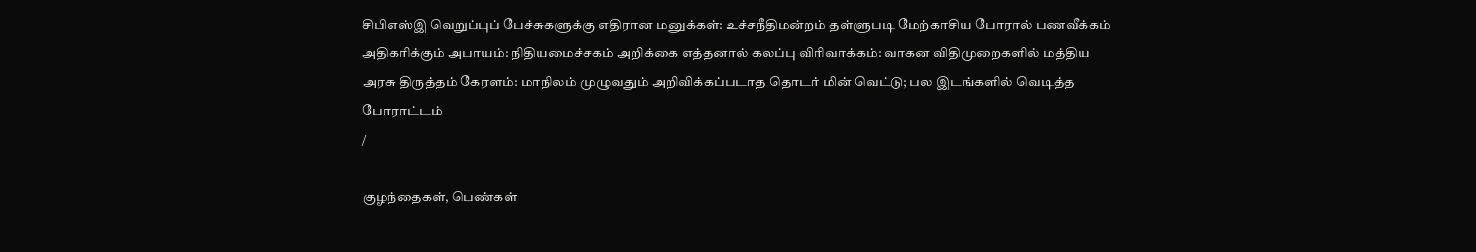சிபிஎஸ்இ வெறுப்புப் பேச்சுகளுக்கு எதிரான மனுக்கள்: உச்சநீதிமன்றம் தள்ளுபடி மேற்காசிய போரால் பணவீக்கம் அதிகரிக்கும் அபாயம்: நிதியமைச்சகம் அறிக்கை எத்தனால் கலப்பு விரிவாக்கம்: வாகன விதிமுறைகளில் மத்திய அரசு திருத்தம் கேரளம்: மாநிலம் முழுவதும் அறிவிக்கப்படாத தொடர் மின் வெட்டு; பல இடங்களில் வெடித்த போராட்டம்
/

குழந்தைகள், பெண்கள்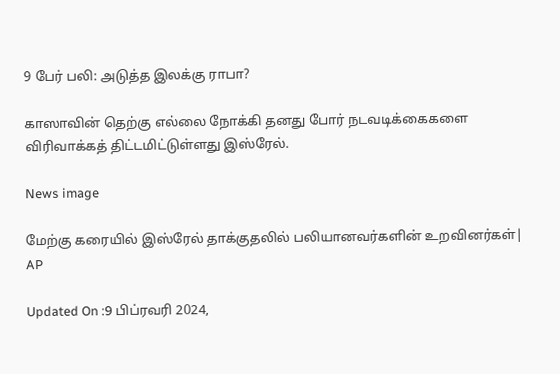9 பேர் பலி: அடுத்த இலக்கு ராபா?

காஸாவின் தெற்கு எல்லை நோக்கி தனது போர் நடவடிக்கைகளை விரிவாக்கத் திட்டமிட்டுள்ளது இஸ்ரேல்.

News image

மேற்கு கரையில் இஸ்ரேல் தாக்குதலில் பலியானவர்களின் உறவினர்கள்| AP

Updated On :9 பிப்ரவரி 2024,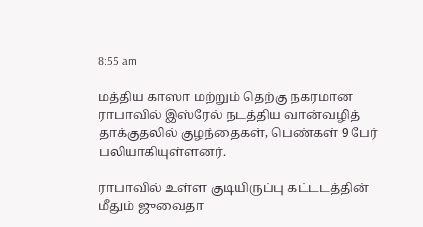8:55 am

மத்திய காஸா மற்றும் தெற்கு நகரமான ராபாவில் இஸ்ரேல் நடத்திய வான்வழித் தாக்குதலில் குழந்தைகள், பெண்கள் 9 பேர் பலியாகியுள்ளனர்.

ராபாவில் உள்ள குடியிருப்பு கட்டடத்தின் மீதும் ஜுவைதா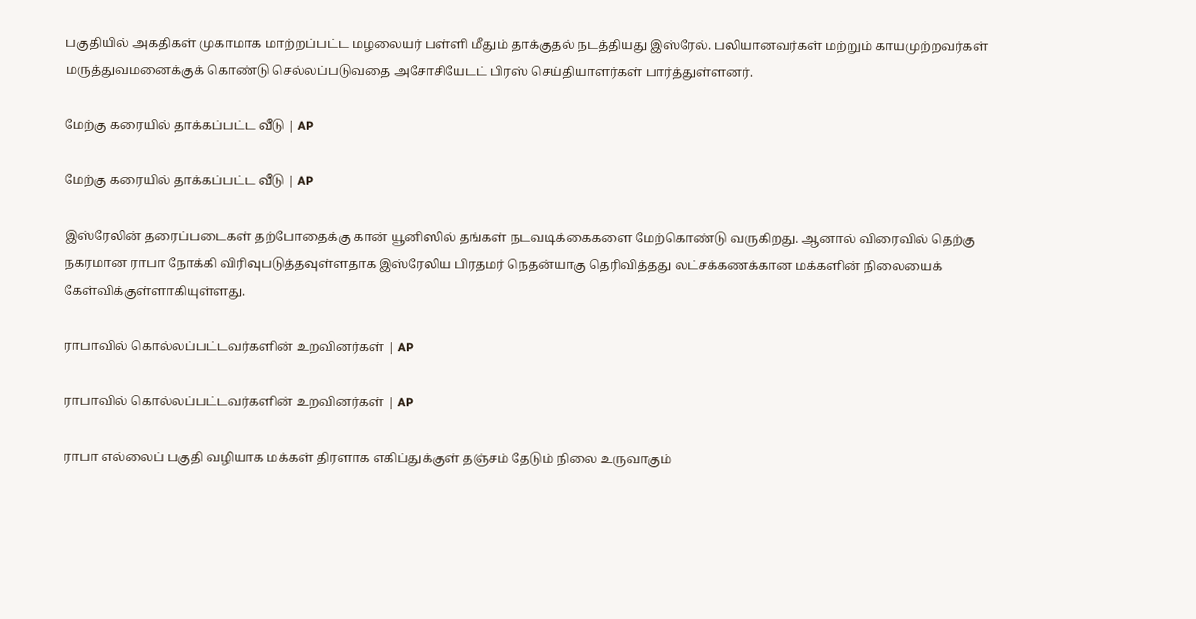பகுதியில் அகதிகள் முகாமாக மாற்றப்பட்ட மழலையர் பள்ளி மீதும் தாக்குதல் நடத்தியது இஸ்ரேல். பலியானவர்கள் மற்றும் காயமுற்றவர்கள் மருத்துவமனைக்குக் கொண்டு செல்லப்படுவதை அசோசியேடட் பிரஸ் செய்தியாளர்கள் பார்த்துள்ளனர்.

மேற்கு கரையில் தாக்கப்பட்ட வீடு | AP

மேற்கு கரையில் தாக்கப்பட்ட வீடு | AP

இஸ்ரேலின் தரைப்படைகள் தற்போதைக்கு கான் யூனிஸில் தங்கள் நடவடிக்கைகளை மேற்கொண்டு வருகிறது. ஆனால் விரைவில் தெற்கு நகரமான ராபா நோக்கி விரிவுபடுத்தவுள்ளதாக இஸ்ரேலிய பிரதமர் நெதன்யாகு தெரிவித்தது லட்சக்கணக்கான மக்களின் நிலையைக் கேள்விக்குள்ளாகியுள்ளது.

ராபாவில் கொல்லப்பட்டவர்களின் உறவினர்கள் | AP

ராபாவில் கொல்லப்பட்டவர்களின் உறவினர்கள் | AP

ராபா எல்லைப் பகுதி வழியாக மக்கள் திரளாக எகிப்துக்குள் தஞ்சம் தேடும் நிலை உருவாகும்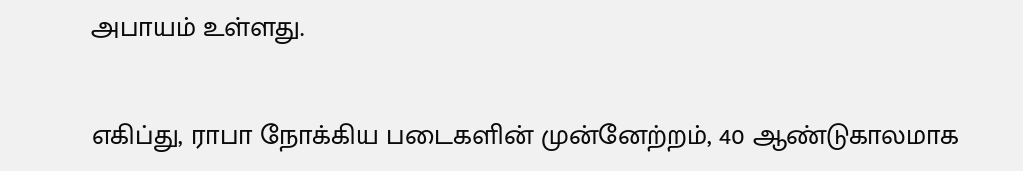அபாயம் உள்ளது.

எகிப்து, ராபா நோக்கிய படைகளின் முன்னேற்றம், 40 ஆண்டுகாலமாக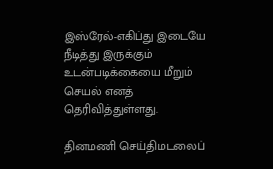இஸ்ரேல்-எகிப்து இடையே நீடித்து இருக்கும் உடன்படிக்கையை மீறும் செயல் எனத் தெரிவித்துள்ளது.

தினமணி செய்திமடலைப்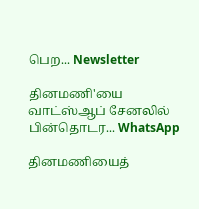பெற... Newsletter

தினமணி'யை வாட்ஸ்ஆப் சேனலில் பின்தொடர... WhatsApp

தினமணியைத்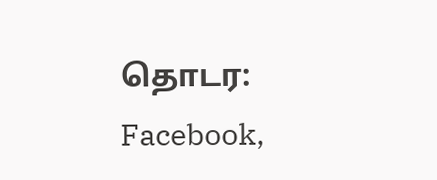தொடர: Facebook,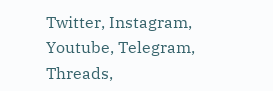Twitter, Instagram, Youtube, Telegram, Threads,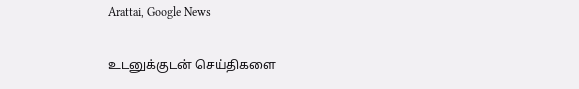Arattai, Google News

உடனுக்குடன் செய்திகளை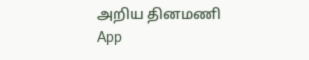அறிய தினமணி App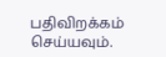பதிவிறக்கம் செய்யவும்.